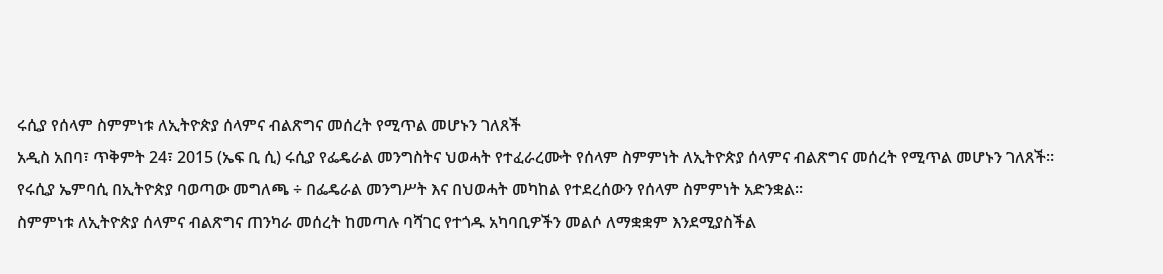ሩሲያ የሰላም ስምምነቱ ለኢትዮጵያ ሰላምና ብልጽግና መሰረት የሚጥል መሆኑን ገለጸች
አዲስ አበባ፣ ጥቅምት 24፣ 2015 (ኤፍ ቢ ሲ) ሩሲያ የፌዴራል መንግስትና ህወሓት የተፈራረሙት የሰላም ስምምነት ለኢትዮጵያ ሰላምና ብልጽግና መሰረት የሚጥል መሆኑን ገለጸች።
የሩሲያ ኤምባሲ በኢትዮጵያ ባወጣው መግለጫ ÷ በፌዴራል መንግሥት እና በህወሓት መካከል የተደረሰውን የሰላም ስምምነት አድንቋል፡፡
ስምምነቱ ለኢትዮጵያ ሰላምና ብልጽግና ጠንካራ መሰረት ከመጣሉ ባሻገር የተጎዱ አካባቢዎችን መልሶ ለማቋቋም እንደሚያስችል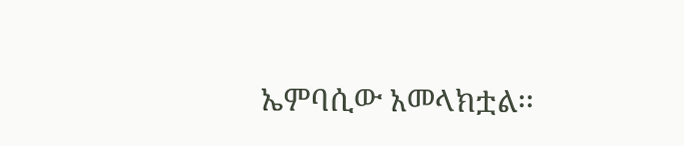ኤምባሲው አመላክቷል፡፡